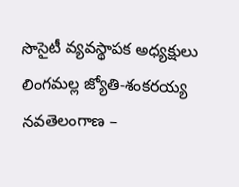సొసైటీ వ్యవస్థాపక అధ్యక్షులు లింగమల్ల జ్యోతి-శంకరయ్య
నవతెలంగాణ –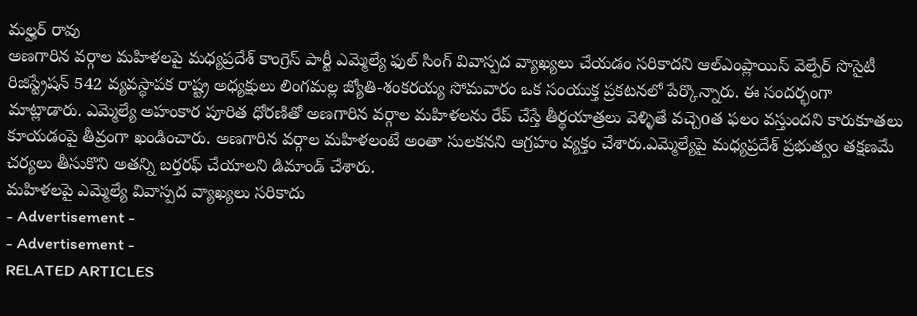మల్హర్ రావు
అణగారిన వర్గాల మహిళలపై మధ్యప్రదేశ్ కాంగ్రెస్ పార్టీ ఎమ్మెల్యే ఫుల్ సింగ్ వివాస్పద వ్యాఖ్యలు చేయడం సరికాదని ఆల్ఎంప్లాయిస్ వెల్పేర్ సొసైటీ రిజిస్ట్రేషన్ 542 వ్యవస్థాపక రాష్ట్ర అధ్యక్షులు లింగమల్ల జ్యోతి-శంకరయ్య సోమవారం ఒక సంయుక్త ప్రకటనలో పేర్కొన్నారు. ఈ సందర్భంగా మాట్లాడారు. ఎమ్మెల్యే అహంకార పూరిత ధోరణితో అణగారిన వర్గాల మహిళలను రేప్ చేస్తే తీర్థయాత్రలు వెళ్ళితే వచ్చెoత ఫలం వస్తుందని కారుకూతలు కూయడంపై తీవ్రంగా ఖండించారు. అణగారిన వర్గాల మహిళలంటే అంతా సులకనని ఆగ్రహం వ్యక్తం చేశారు.ఎమ్మెల్యేపై మధ్యప్రదేశ్ ప్రభుత్వం తక్షణమే చర్యలు తీసుకొని అతన్ని బర్తరఫ్ చేయాలని డిమాండ్ చేశారు.
మహిళలపై ఎమ్మెల్యే వివాస్పద వ్యాఖ్యలు సరికాదు
- Advertisement -
- Advertisement -
RELATED ARTICLES